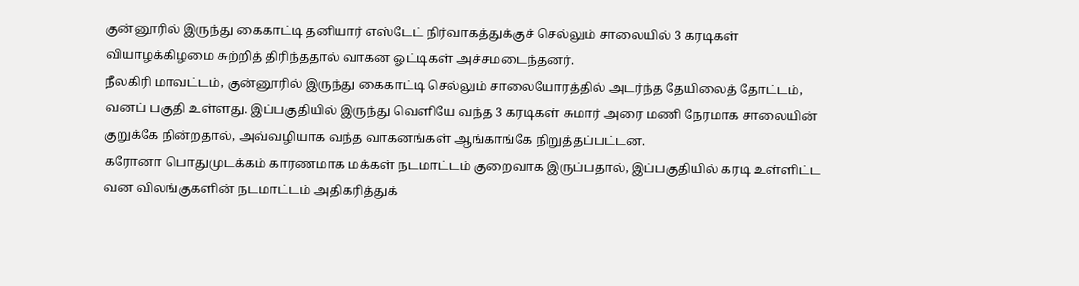குன்னூரில் இருந்து கைகாட்டி தனியார் எஸ்டேட் நிர்வாகத்துக்குச் செல்லும் சாலையில் 3 கரடிகள் வியாழக்கிழமை சுற்றித் திரிந்ததால் வாகன ஓட்டிகள் அச்சமடைந்தனர்.
நீலகிரி மாவட்டம், குன்னூரில் இருந்து கைகாட்டி செல்லும் சாலையோரத்தில் அடர்ந்த தேயிலைத் தோட்டம், வனப் பகுதி உள்ளது. இப்பகுதியில் இருந்து வெளியே வந்த 3 கரடிகள் சுமார் அரை மணி நேரமாக சாலையின் குறுக்கே நின்றதால், அவ்வழியாக வந்த வாகனங்கள் ஆங்காங்கே நிறுத்தப்பட்டன.
கரோனா பொதுமுடக்கம் காரணமாக மக்கள் நடமாட்டம் குறைவாக இருப்பதால், இப்பகுதியில் கரடி உள்ளிட்ட வன விலங்குகளின் நடமாட்டம் அதிகரித்துக்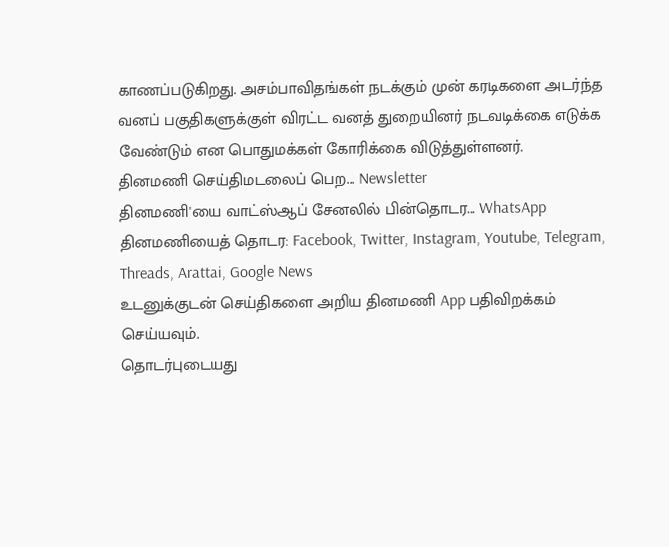காணப்படுகிறது. அசம்பாவிதங்கள் நடக்கும் முன் கரடிகளை அடர்ந்த வனப் பகுதிகளுக்குள் விரட்ட வனத் துறையினர் நடவடிக்கை எடுக்க வேண்டும் என பொதுமக்கள் கோரிக்கை விடுத்துள்ளனர்.
தினமணி செய்திமடலைப் பெற... Newsletter
தினமணி'யை வாட்ஸ்ஆப் சேனலில் பின்தொடர... WhatsApp
தினமணியைத் தொடர: Facebook, Twitter, Instagram, Youtube, Telegram, Threads, Arattai, Google News
உடனுக்குடன் செய்திகளை அறிய தினமணி App பதிவிறக்கம் செய்யவும்.
தொடர்புடையது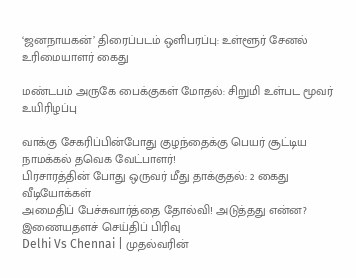‘ஜனநாயகன்’ திரைப்படம் ஒளிபரப்பு: உள்ளூர் சேனல் உரிமையாளர் கைது

மண்டபம் அருகே பைக்குகள் மோதல்: சிறுமி உள்பட மூவர் உயிரிழப்பு

வாக்கு சேகரிப்பின்போது குழந்தைக்கு பெயர் சூட்டிய நாமக்கல் தவெக வேட்பாளர்!
பிரசாரத்தின் போது ஒருவர் மீது தாக்குதல்: 2 கைது
வீடியோக்கள்
அமைதிப் பேச்சுவார்த்தை தோல்வி! அடுத்தது என்ன?
இணையதளச் செய்திப் பிரிவு
Delhi Vs Chennai | முதல்வரின்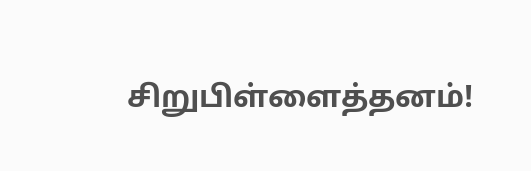சிறுபிள்ளைத்தனம்!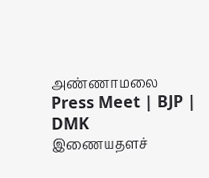அண்ணாமலை Press Meet | BJP | DMK
இணையதளச்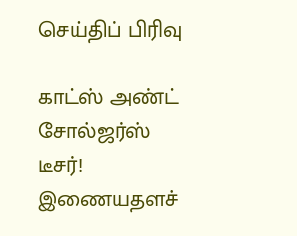செய்திப் பிரிவு

காட்ஸ் அண்ட் சோல்ஜர்ஸ் டீசர்!
இணையதளச்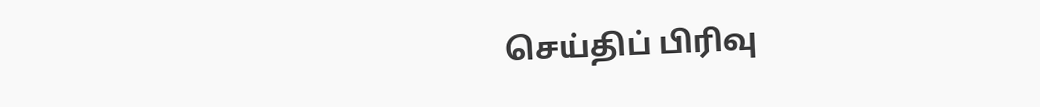செய்திப் பிரிவு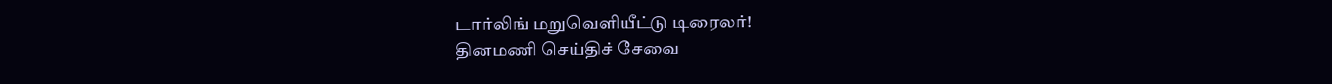டார்லிங் மறுவெளியீட்டு டிரைலர்!
தினமணி செய்திச் சேவை